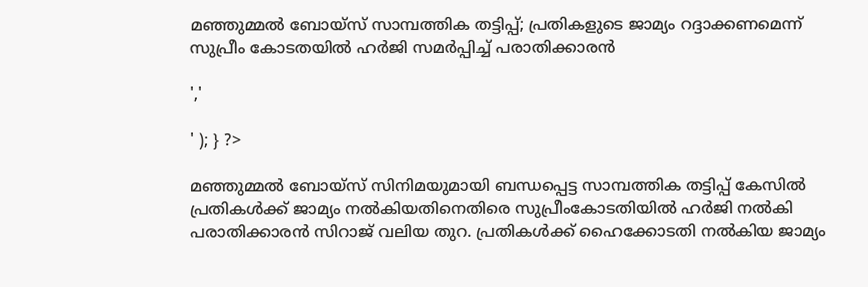മഞ്ഞുമ്മൽ ബോയ്സ് സാമ്പത്തിക തട്ടിപ്പ്; പ്രതികളുടെ ജാമ്യം റദ്ദാക്കണമെന്ന് സുപ്രീം കോടതയിൽ ഹർജി സമർപ്പിച്ച് പരാതിക്കാരൻ

','

' ); } ?>

മഞ്ഞുമ്മൽ ബോയ്സ് സിനിമയുമായി ബന്ധപ്പെട്ട സാമ്പത്തിക തട്ടിപ്പ് കേസില്‍ പ്രതികൾക്ക് ജാമ്യം നൽകിയതിനെതിരെ സുപ്രീംകോടതിയിൽ ഹർജി നൽകി പരാതിക്കാരൻ സിറാജ് വലിയ തുറ. പ്രതികൾക്ക് ഹൈക്കോടതി നൽകിയ ജാമ്യം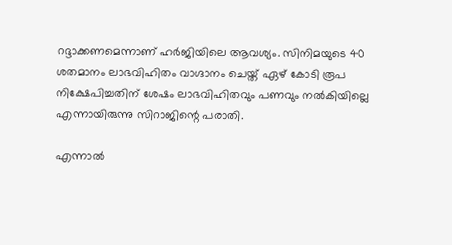റദ്ദാക്കണമെന്നാണ് ഹർജിയിലെ ആവശ്യം. സിനിമയുടെ 40 ശതമാനം ലാഭവിഹിതം വാഗ്ദാനം ചെയ്ത് ഏഴ് കോടി രൂപ നിക്ഷേപിച്ചതിന് ശേഷം ലാഭവിഹിതവും പണവും നല്‍കിയില്ലെ എന്നായിരുന്നു സിറാജിന്റെ പരാതി.

എന്നാൽ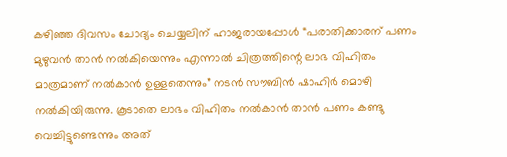കഴിഞ്ഞ ദിവസം ചോദ്യം ചെയ്യലിന് ഹാജരായപ്പോൾ “പരാതിക്കാരന് പണം മുഴുവൻ താൻ നൽകിയെന്നും എന്നാൽ ചിത്രത്തിന്റെ ലാഭ വിഹിതം മാത്രമാണ് നൽകാൻ ഉള്ളതെന്നും” നടൻ സൗബിൻ ഷാഹിർ മൊഴി നൽകിയിരുന്നു. കൂടാതെ ലാഭം വിഹിതം നൽകാൻ താൻ പണം കണ്ടു വെച്ചിട്ടുണ്ടെന്നും അത്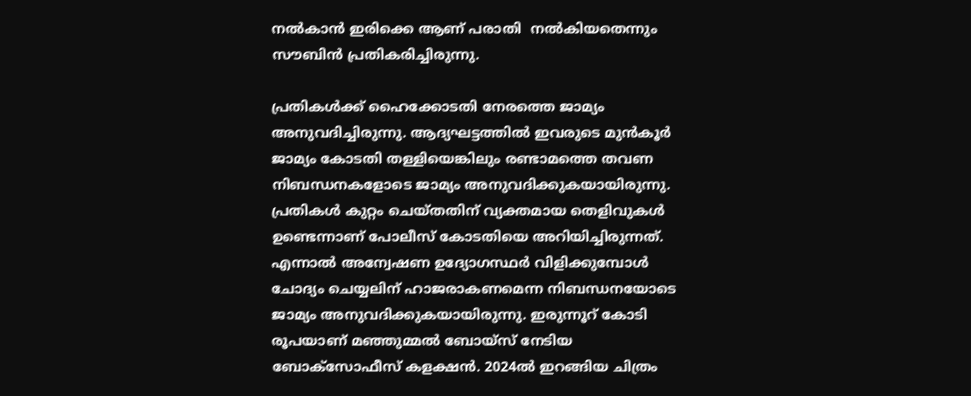നൽകാൻ ഇരിക്കെ ആണ് പരാതി  നൽകിയതെന്നും സൗബിൻ പ്രതികരിച്ചിരുന്നു.

പ്രതികൾക്ക് ഹൈക്കോടതി നേരത്തെ ജാമ്യം അനുവദിച്ചിരുന്നു. ആദ്യഘട്ടത്തിൽ ഇവരുടെ മുൻകൂർ ജാമ്യം കോടതി തള്ളിയെങ്കിലും രണ്ടാമത്തെ തവണ നിബന്ധനകളോടെ ജാമ്യം അനുവദിക്കുകയായിരുന്നു. പ്രതികൾ കുറ്റം ചെയ്തതിന് വ്യക്തമായ തെളിവുകൾ ഉണ്ടെന്നാണ് പോലീസ് കോടതിയെ അറിയിച്ചിരുന്നത്. എന്നാൽ അന്വേഷണ ഉദ്യോഗസ്ഥർ വിളിക്കുമ്പോൾ ചോദ്യം ചെയ്യലിന് ഹാജരാകണമെന്ന നിബന്ധനയോടെ ജാമ്യം അനുവദിക്കുകയായിരുന്നു. ഇരുന്നൂറ്‌ കോടി രൂപയാണ് മഞ്ഞുമ്മൽ ബോയ്സ് നേടിയ ബോക്സോഫീസ് കളക്ഷൻ. 2024ൽ ഇറങ്ങിയ ചിത്രം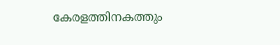കേരളത്തിനകത്തും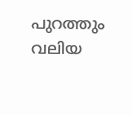പുറത്തും വലിയ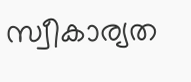സ്വീകാര്യത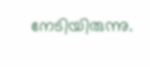നേടിയിരുന്നു.